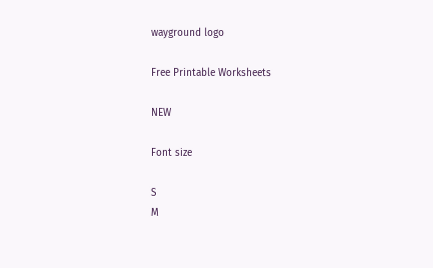wayground logo

Free Printable Worksheets

NEW

Font size

S
M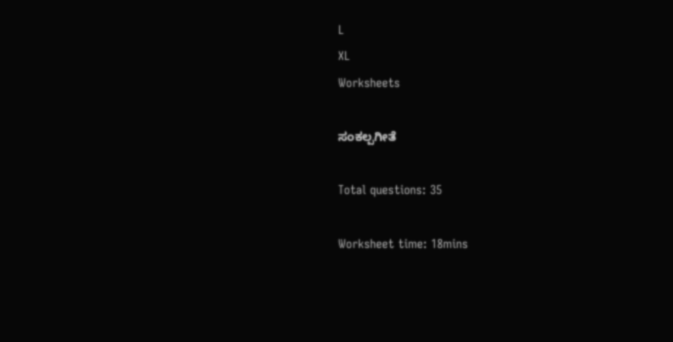L
XL
Worksheets

ಸಂಕಲ್ಪಗೀತೆ

Total questions: 35

Worksheet time: 18mins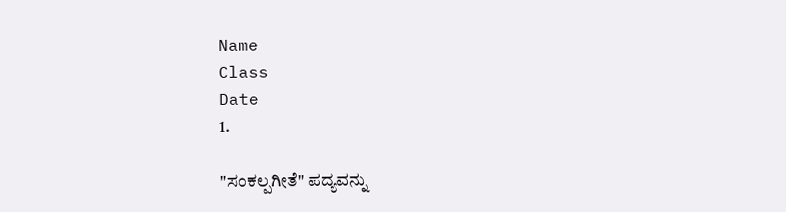Name
Class
Date
1.

"ಸಂಕಲ್ಪಗೀತೆ" ಪದ್ಯವನ್ನು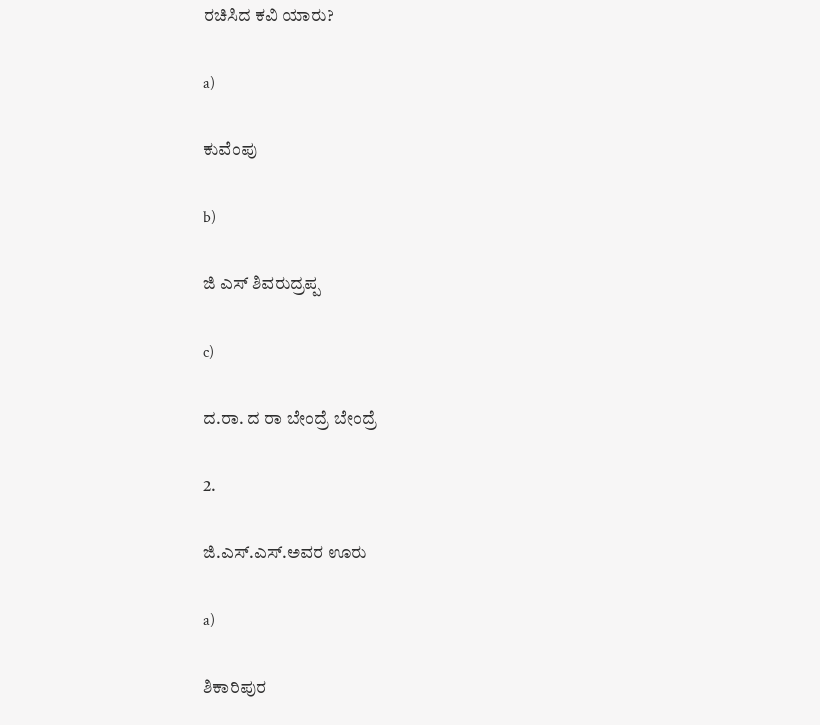ರಚಿಸಿದ ಕವಿ ಯಾರು?

a)

ಕುವೆಂಪು

b)

ಜಿ ಎಸ್ ಶಿವರುದ್ರಪ್ಪ

c)

ದ.ರಾ. ದ ರಾ ಬೇಂದ್ರೆ ಬೇಂದ್ರೆ

2.

ಜಿ.ಎಸ್.ಎಸ್.ಅವರ ಊರು

a)

ಶಿಕಾರಿಪುರ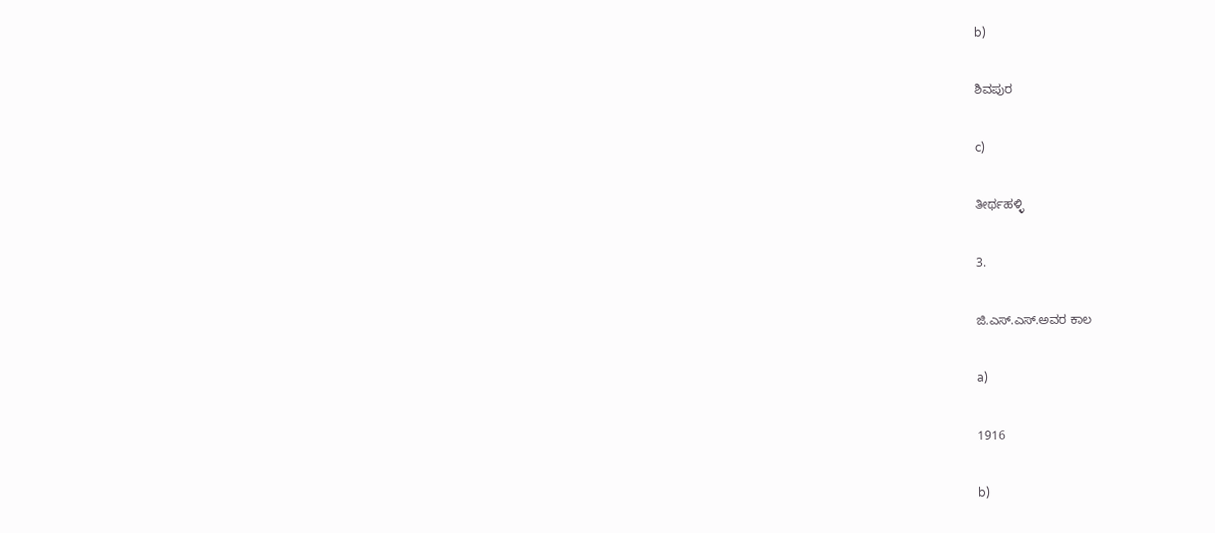b)

ಶಿವಪುರ

c)

ತೀರ್ಥಹಳ್ಳಿ

3.

ಜಿ.ಎಸ್.ಎಸ್.ಅವರ ಕಾಲ

a)

1916

b)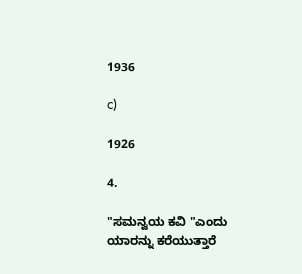1936

c)

1926

4.

"ಸಮನ್ವಯ ಕವಿ "ಎಂದು ಯಾರನ್ನು ಕರೆಯುತ್ತಾರೆ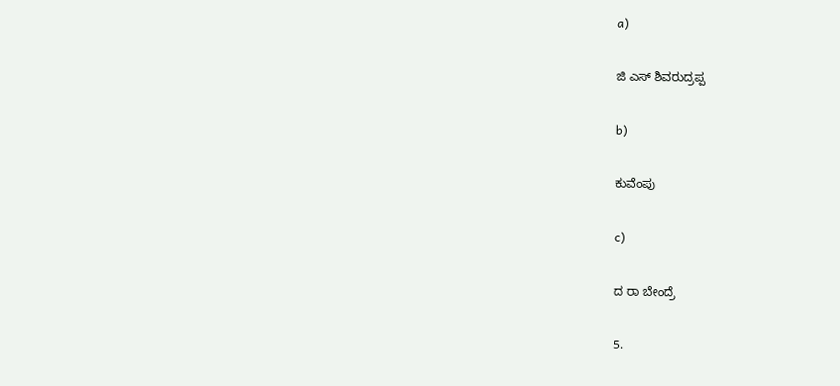a)

ಜಿ ಎಸ್ ಶಿವರುದ್ರಪ್ಪ

b)

ಕುವೆಂಪು

c)

ದ ರಾ ಬೇಂದ್ರೆ

5.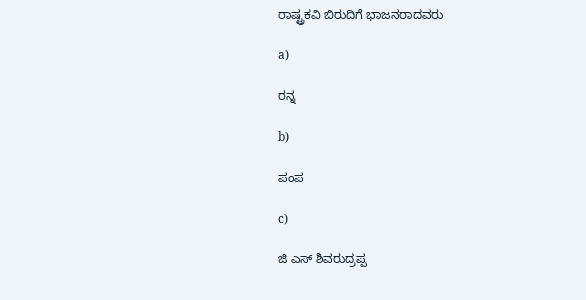ರಾಷ್ಟ್ರಕವಿ ಬಿರುದಿಗೆ ಭಾಜನರಾದವರು

a)

ರನ್ನ

b)

ಪಂಪ

c)

ಜಿ ಎಸ್ ಶಿವರುದ್ರಪ್ಪ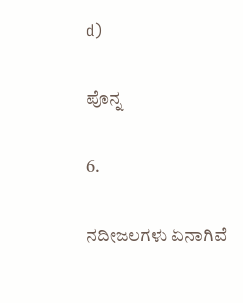d)

ಪೊನ್ನ

6.

ನದೀಜಲಗಳು ಏನಾಗಿವೆ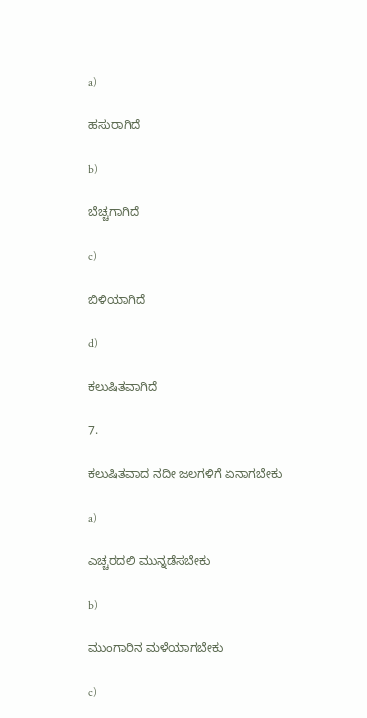a)

ಹಸುರಾಗಿದೆ

b)

ಬೆಚ್ಚಗಾಗಿದೆ

c)

ಬಿಳಿಯಾಗಿದೆ

d)

ಕಲುಷಿತವಾಗಿದೆ

7.

ಕಲುಷಿತವಾದ ನದೀ ಜಲಗಳಿಗೆ ಏನಾಗಬೇಕು

a)

ಎಚ್ಚರದಲಿ ಮುನ್ನಡೆಸಬೇಕು

b)

ಮುಂಗಾರಿನ ಮಳೆಯಾಗಬೇಕು

c)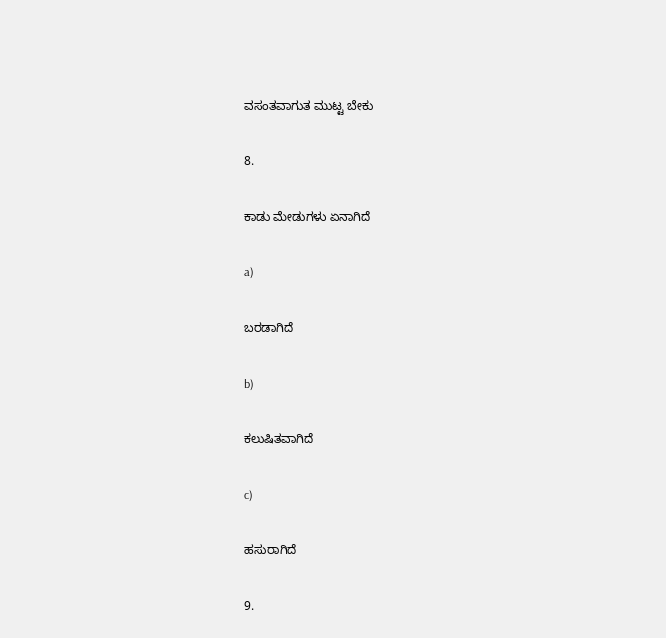ವಸಂತವಾಗುತ ಮುಟ್ಟ ಬೇಕು

8.

ಕಾಡು ಮೇಡುಗಳು ಏನಾಗಿದೆ

a)

ಬರಡಾಗಿದೆ

b)

ಕಲುಷಿತವಾಗಿದೆ

c)

ಹಸುರಾಗಿದೆ

9.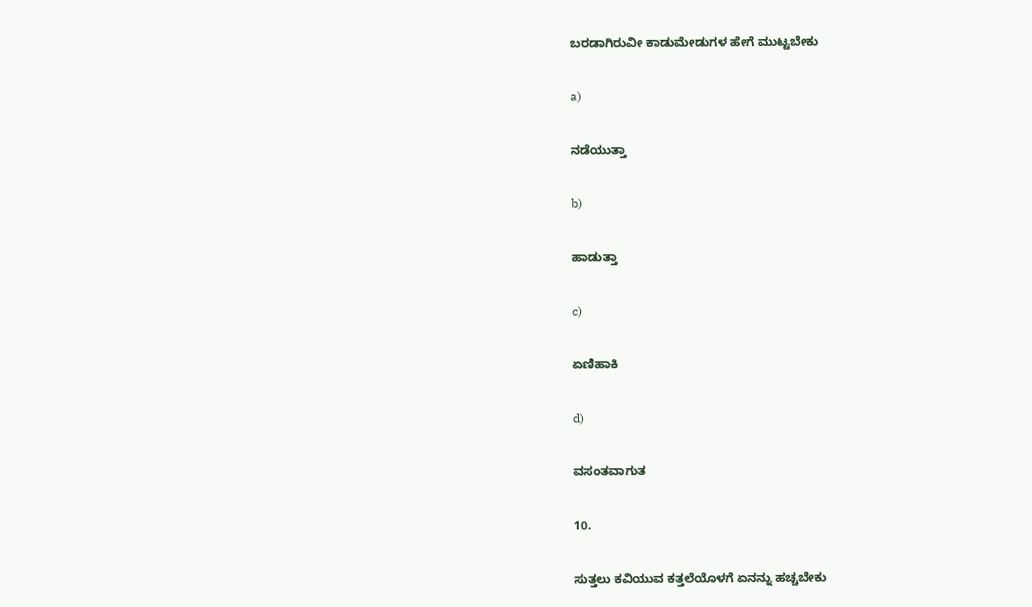ಬರಡಾಗಿರುವೀ ಕಾಡುಮೇಡುಗಳ ಹೇಗೆ ಮುಟ್ಟಬೇಕು

a)

ನಡೆಯುತ್ತಾ

b)

ಹಾಡುತ್ತಾ

c)

ಏಣಿಹಾಕಿ

d)

ವಸಂತವಾಗುತ

10.

ಸುತ್ತಲು ಕವಿಯುವ ಕತ್ತಲೆಯೊಳಗೆ ಏನನ್ನು ಹಚ್ಚಬೇಕು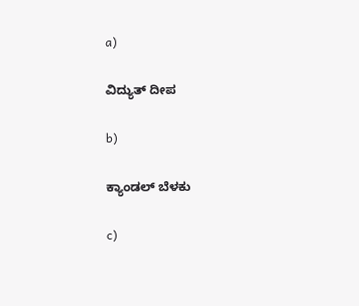a)

ವಿದ್ಯುತ್ ದೀಪ

b)

ಕ್ಯಾಂಡಲ್ ಬೆಳಕು

c)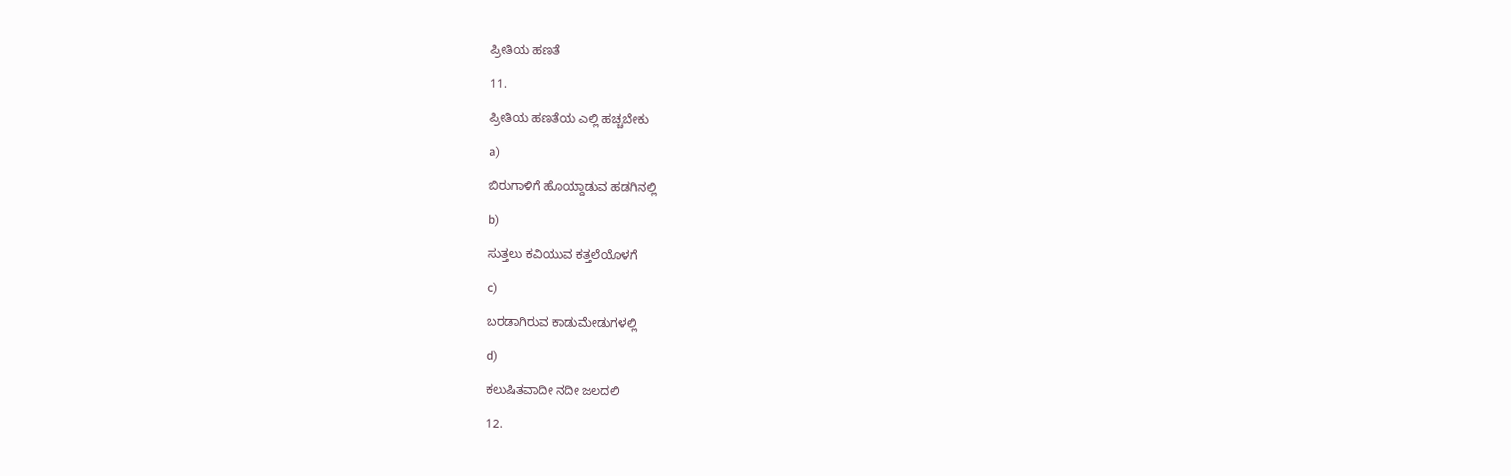ಪ್ರೀತಿಯ ಹಣತೆ

11.

ಪ್ರೀತಿಯ ಹಣತೆಯ ಎಲ್ಲಿ ಹಚ್ಚಬೇಕು

a)

ಬಿರುಗಾಳಿಗೆ ಹೊಯ್ದಾಡುವ ಹಡಗಿನಲ್ಲಿ

b)

ಸುತ್ತಲು ಕವಿಯುವ ಕತ್ತಲೆಯೊಳಗೆ

c)

ಬರಡಾಗಿರುವ ಕಾಡುಮೇಡುಗಳಲ್ಲಿ

d)

ಕಲುಷಿತವಾದೀ ನದೀ ಜಲದಲಿ

12.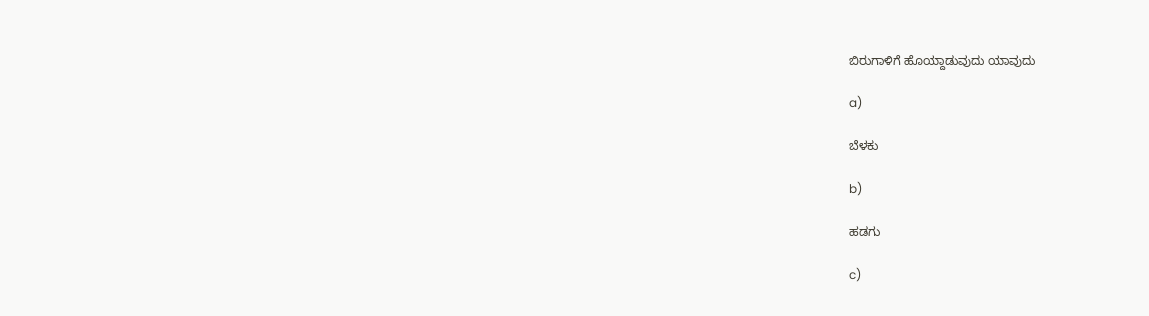ಬಿರುಗಾಳಿಗೆ ಹೊಯ್ದಾಡುವುದು ಯಾವುದು

a)

ಬೆಳಕು

b)

ಹಡಗು

c)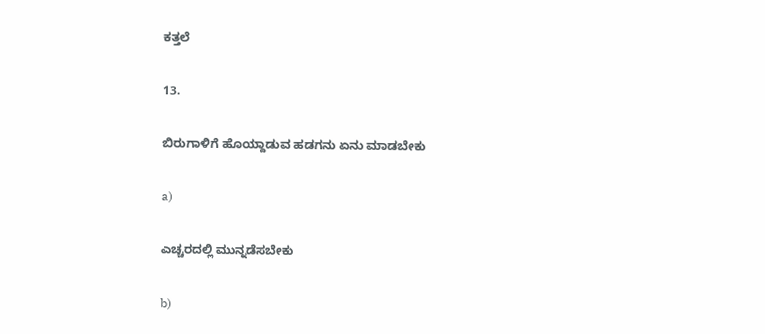ಕತ್ತಲೆ

13.

ಬಿರುಗಾಳಿಗೆ ಹೊಯ್ದಾಡುವ ಹಡಗನು ಏನು ಮಾಡಬೇಕು

a)

ಎಚ್ಚರದಲ್ಲಿ ಮುನ್ನಡೆಸಬೇಕು

b)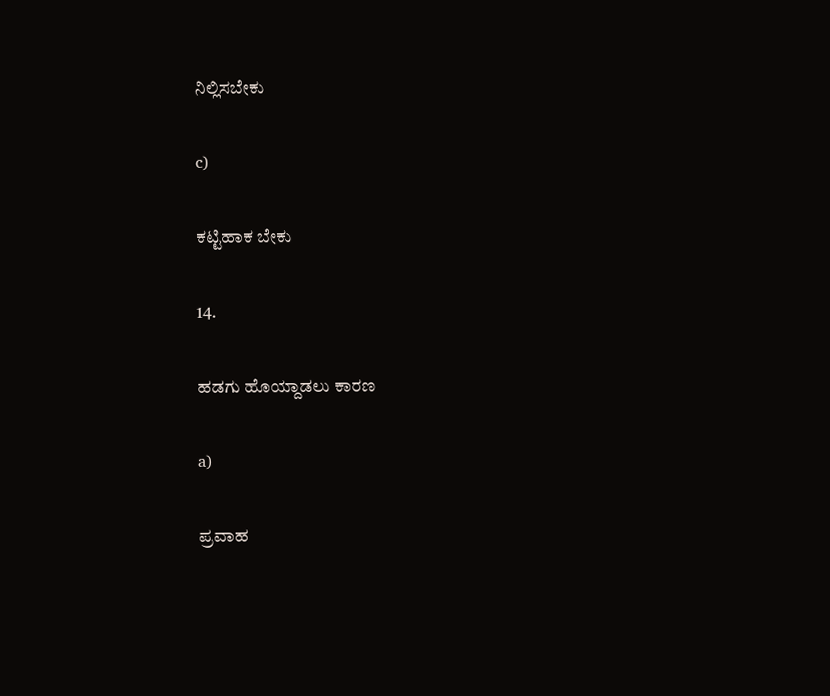ನಿಲ್ಲಿಸಬೇಕು

c)

ಕಟ್ಟಿಹಾಕ ಬೇಕು

14.

ಹಡಗು ಹೊಯ್ದಾಡಲು ಕಾರಣ

a)

ಪ್ರವಾಹ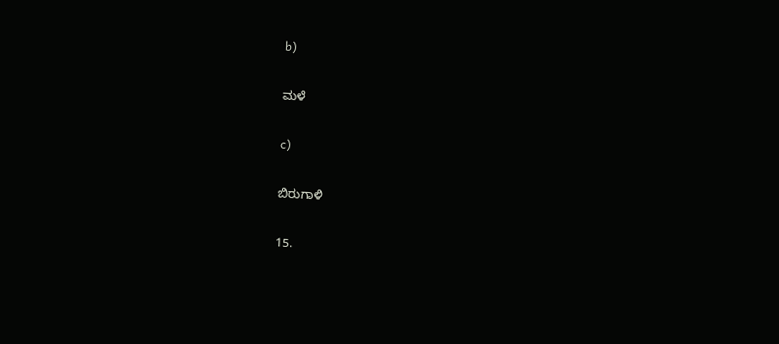b)

ಮಳೆ

c)

ಬಿರುಗಾಳಿ

15.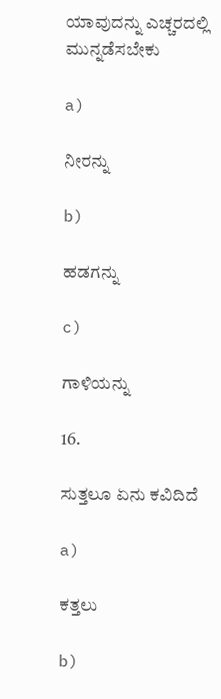ಯಾವುದನ್ನು ಎಚ್ಚರದಲ್ಲಿ ಮುನ್ನಡೆಸಬೇಕು

a)

ನೀರನ್ನು

b)

ಹಡಗನ್ನು

c)

ಗಾಳಿಯನ್ನು

16.

ಸುತ್ತಲೂ ಏನು ಕವಿದಿದೆ

a)

ಕತ್ತಲು

b)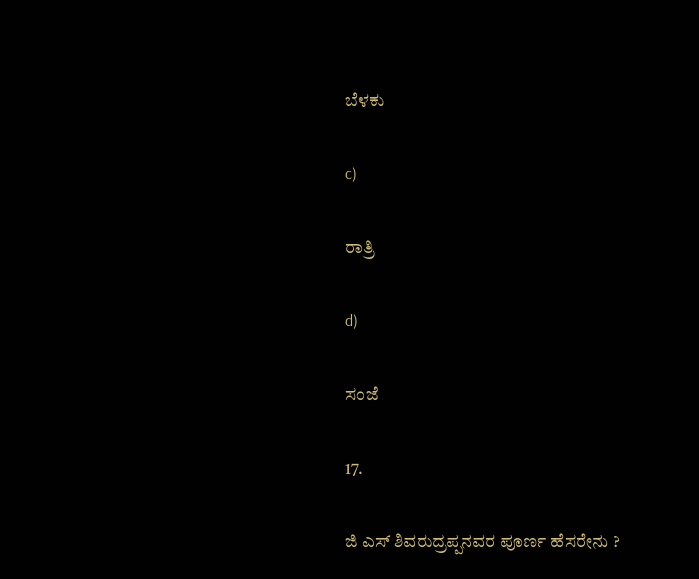ಬೆಳಕು

c)

ರಾತ್ರಿ

d)

ಸಂಜೆ

17.

ಜಿ ಎಸ್ ಶಿವರುದ್ರಪ್ಪನವರ ಪೂರ್ಣ ಹೆಸರೇನು ?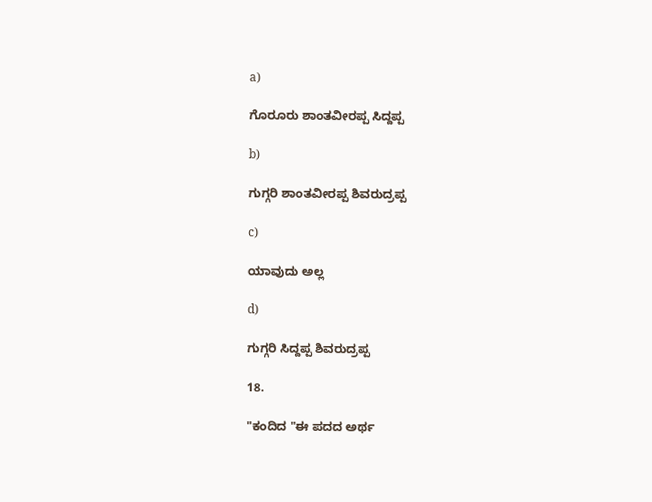a)

ಗೊರೂರು ಶಾಂತವೀರಪ್ಪ ಸಿದ್ದಪ್ಪ

b)

ಗುಗ್ಗರಿ ಶಾಂತವೀರಪ್ಪ ಶಿವರುದ್ರಪ್ಪ

c)

ಯಾವುದು ಅಲ್ಲ

d)

ಗುಗ್ಗರಿ ಸಿದ್ದಪ್ಪ ಶಿವರುದ್ರಪ್ಪ

18.

"ಕಂದಿದ "ಈ ಪದದ ಅರ್ಥ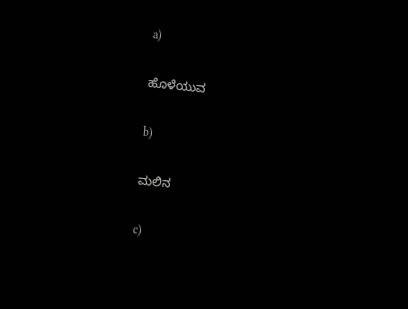a)

ಹೊಳೆಯುವ

b)

ಮಲಿನ

c)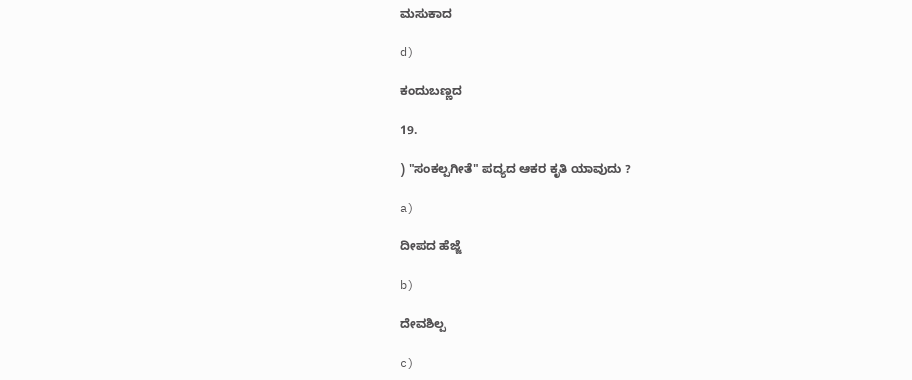ಮಸುಕಾದ

d)

ಕಂದುಬಣ್ಣದ

19.

) "ಸಂಕಲ್ಪಗೀತೆ" ಪದ್ಯದ ಆಕರ ಕೃತಿ ಯಾವುದು ?

a)

ದೀಪದ ಹೆಜ್ಜೆ

b)

ದೇವಶಿಲ್ಪ

c)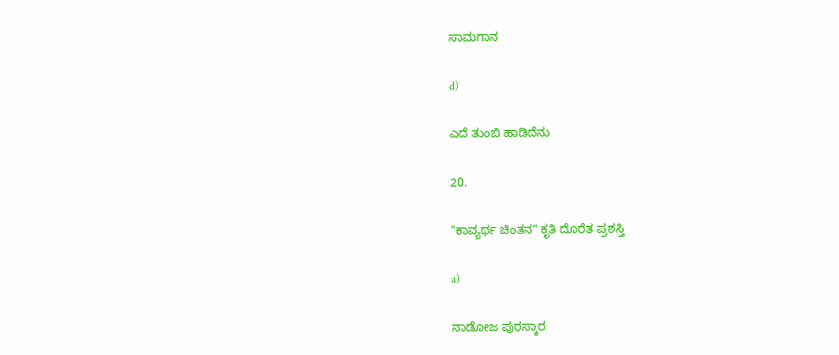ಸಾಮಗಾನ

d)

ಎದೆ ತುಂಬಿ ಹಾಡಿದೆನು

20.

"ಕಾವ್ಯರ್ಥ ಚಿಂತನ" ಕೃತಿ ದೊರೆತ ಪ್ರಶಸ್ತಿ

a)

ನಾಡೋಜ ಪುರಸ್ಕಾರ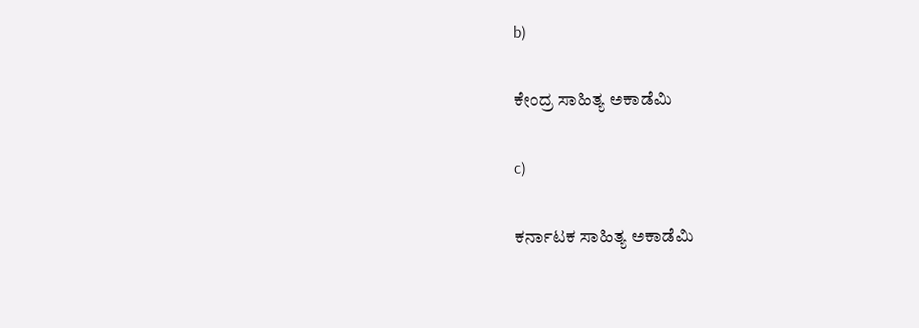b)

ಕೇಂದ್ರ ಸಾಹಿತ್ಯ ಅಕಾಡೆಮಿ

c)

ಕರ್ನಾಟಕ ಸಾಹಿತ್ಯ ಅಕಾಡೆಮಿ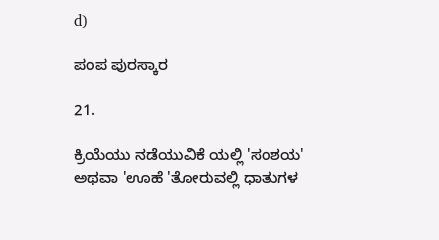d)

ಪಂಪ ಪುರಸ್ಕಾರ

21.

ಕ್ರಿಯೆಯು ನಡೆಯುವಿಕೆ ಯಲ್ಲಿ 'ಸಂಶಯ' ಅಥವಾ 'ಊಹೆ 'ತೋರುವಲ್ಲಿ ಧಾತುಗಳ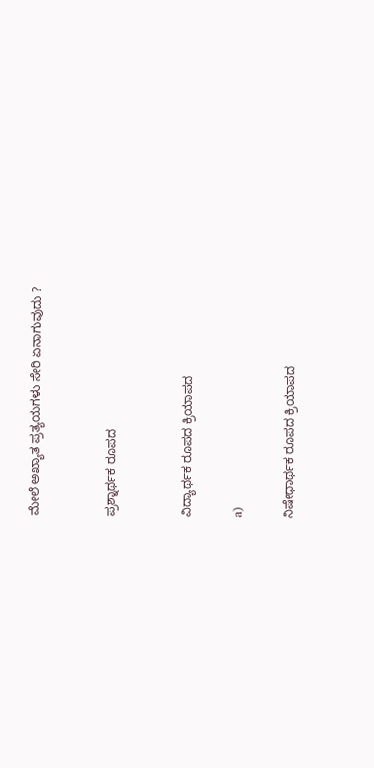ಮೇಲೆ ಅಖ್ಯಾತ ಪ್ರತ್ಯಯಗಳು ಸೇರಿ ಏನಾಗುವುದು ?


ಪ್ರಶ್ನಾರ್ಥಕ ರೂಪದ


ವಿದ್ಯಾರ್ಥಕ ರೂಪದ ಕ್ರಿಯಾಪದ

a)

ನಿಷೇಧಾರ್ಥಕ ರೂಪದ ಕ್ರಿಯಾಪದ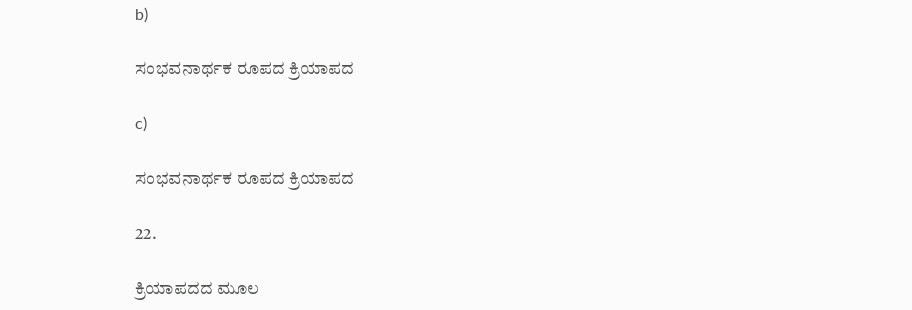b)

ಸಂಭವನಾರ್ಥಕ ರೂಪದ ಕ್ರಿಯಾಪದ

c)

ಸಂಭವನಾರ್ಥಕ ರೂಪದ ಕ್ರಿಯಾಪದ

22.

ಕ್ರಿಯಾಪದದ ಮೂಲ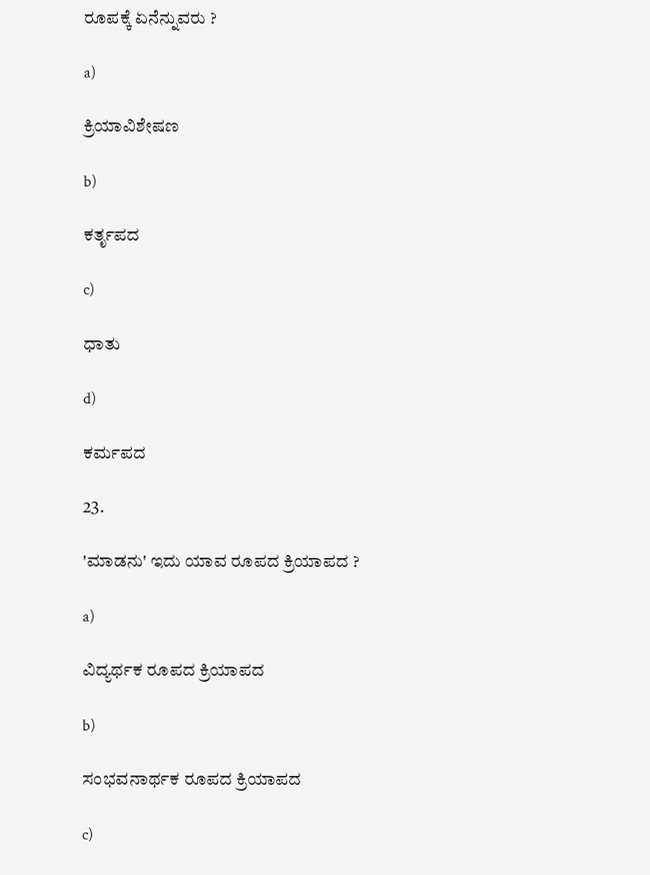ರೂಪಕ್ಕೆ ಏನೆನ್ನುವರು ?

a)

ಕ್ರಿಯಾವಿಶೇಷಣ

b)

ಕರ್ತೃಪದ

c)

ಧಾತು

d)

ಕರ್ಮಪದ

23.

'ಮಾಡನು' ಇದು ಯಾವ ರೂಪದ ಕ್ರಿಯಾಪದ ?

a)

ವಿದ್ಯರ್ಥಕ ರೂಪದ ಕ್ರಿಯಾಪದ

b)

ಸಂಭವನಾರ್ಥಕ ರೂಪದ ಕ್ರಿಯಾಪದ

c)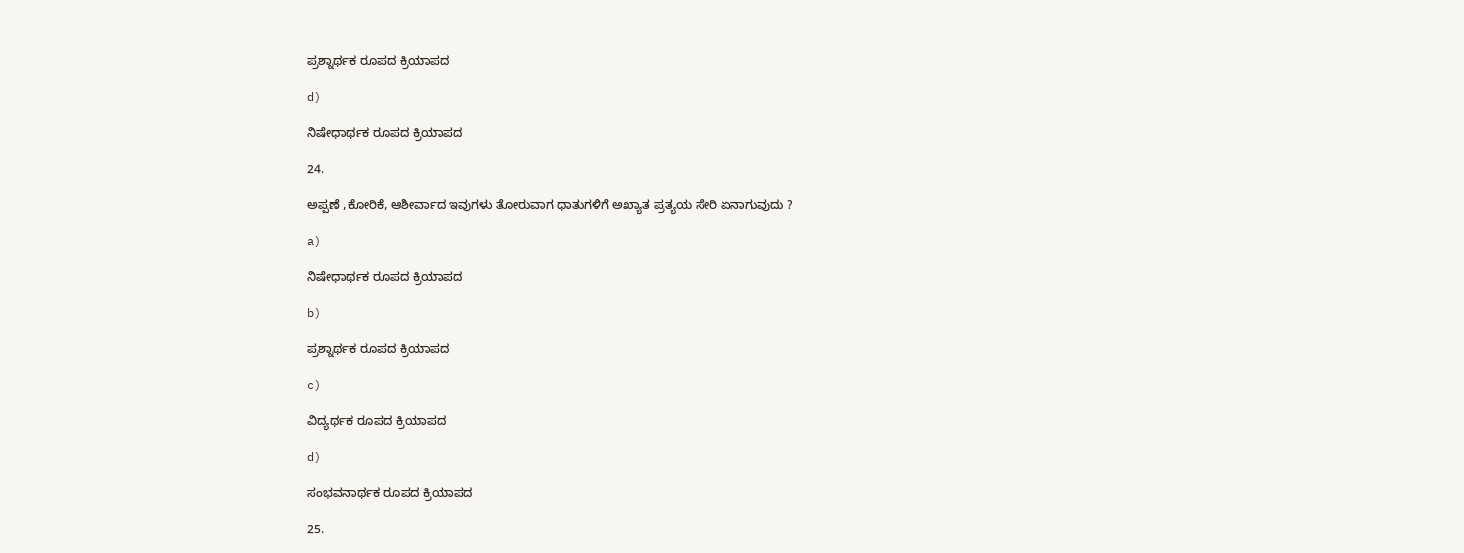ಪ್ರಶ್ನಾರ್ಥಕ ರೂಪದ ಕ್ರಿಯಾಪದ

d)

ನಿಷೇಧಾರ್ಥಕ ರೂಪದ ಕ್ರಿಯಾಪದ

24.

ಅಪ್ಪಣೆ ,ಕೋರಿಕೆ, ಆಶೀರ್ವಾದ ಇವುಗಳು ತೋರುವಾಗ ಧಾತುಗಳಿಗೆ ಅಖ್ಯಾತ ಪ್ರತ್ಯಯ ಸೇರಿ ಏನಾಗುವುದು ?

a)

ನಿಷೇಧಾರ್ಥಕ ರೂಪದ ಕ್ರಿಯಾಪದ

b)

ಪ್ರಶ್ನಾರ್ಥಕ ರೂಪದ ಕ್ರಿಯಾಪದ

c)

ವಿದ್ಯರ್ಥಕ ರೂಪದ ಕ್ರಿಯಾಪದ

d)

ಸಂಭವನಾರ್ಥಕ ರೂಪದ ಕ್ರಿಯಾಪದ

25.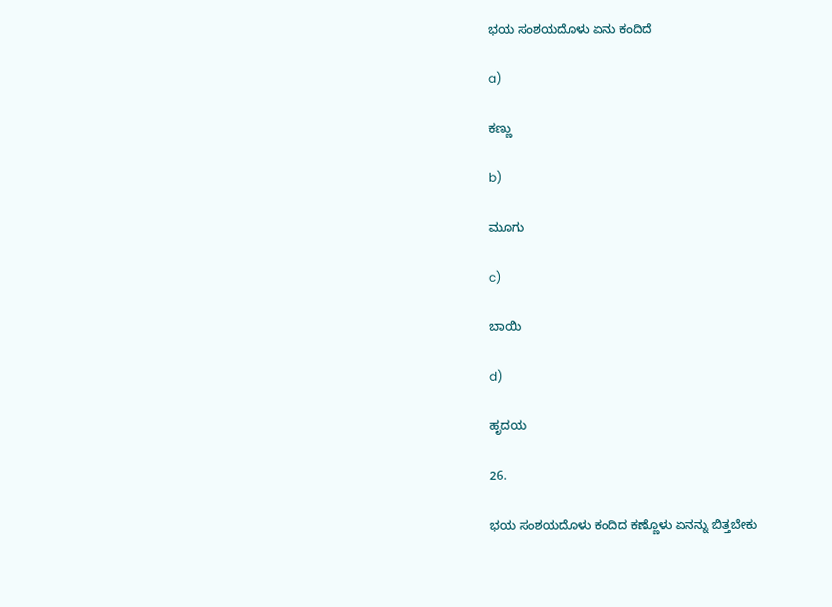ಭಯ ಸಂಶಯದೊಳು ಏನು ಕಂದಿದೆ

a)

ಕಣ್ಣು

b)

ಮೂಗು

c)

ಬಾಯಿ

d)

ಹೃದಯ

26.

ಭಯ ಸಂಶಯದೊಳು ಕಂದಿದ ಕಣ್ಣೊಳು ಏನನ್ನು ಬಿತ್ತಬೇಕು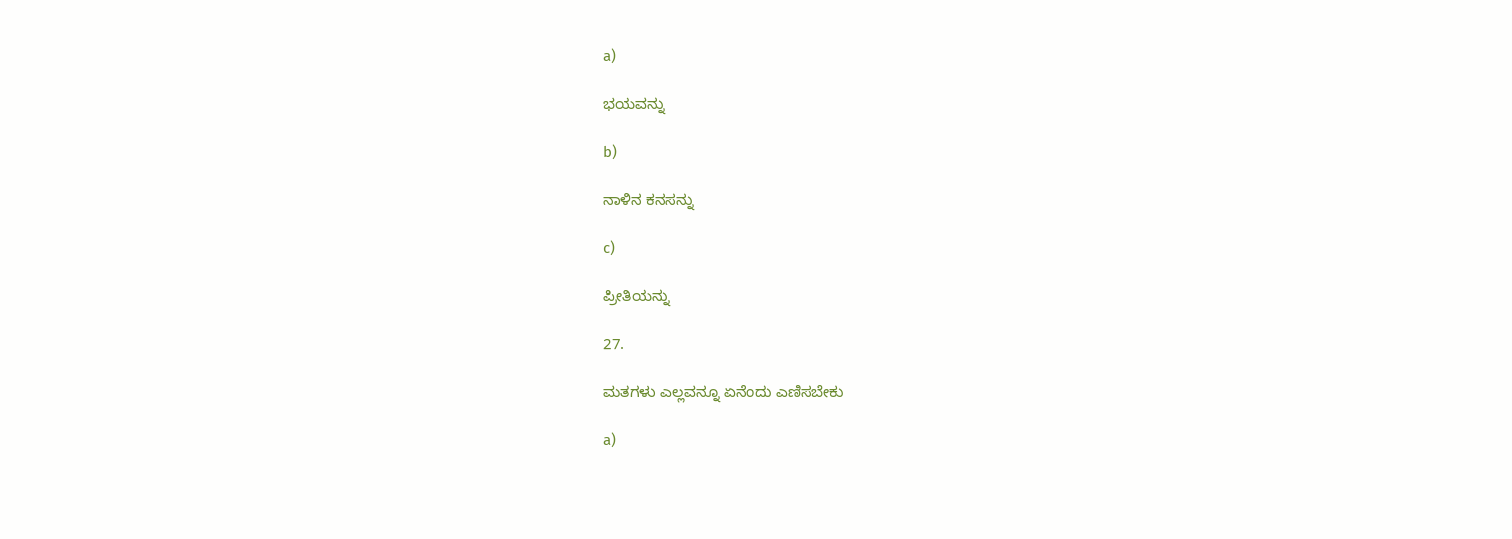a)

ಭಯವನ್ನು

b)

ನಾಳಿನ ಕನಸನ್ನು

c)

ಪ್ರೀತಿಯನ್ನು

27.

ಮತಗಳು ಎಲ್ಲವನ್ನೂ ಏನೆಂದು ಎಣಿಸಬೇಕು

a)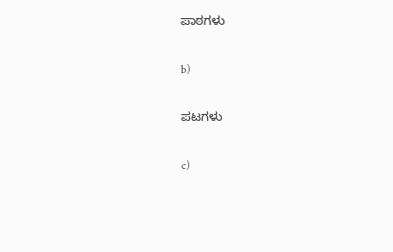ಪಾಠಗಳು

b)

ಪಟಗಳು

c)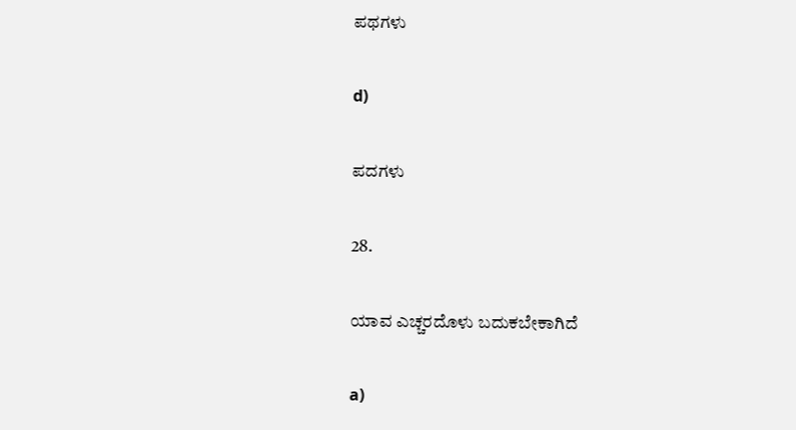ಪಥಗಳು

d)

ಪದಗಳು

28.

ಯಾವ ಎಚ್ಚರದೊಳು ಬದುಕಬೇಕಾಗಿದೆ

a)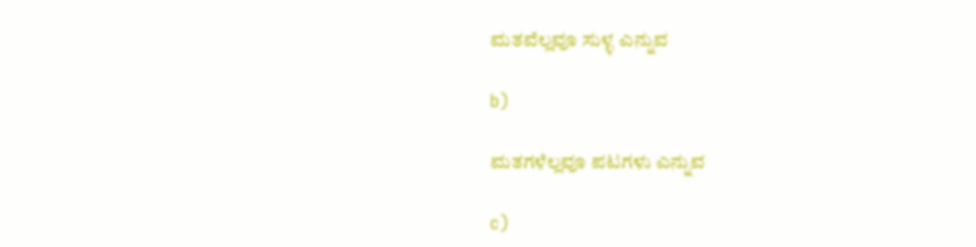ಮತವೆಲ್ಲವೂ ಸುಳ್ಳ ಎನ್ನುವ

b)

ಮತಗಳೆಲ್ಲವೂ ಪಟಗಳು ಎನ್ನುವ

c)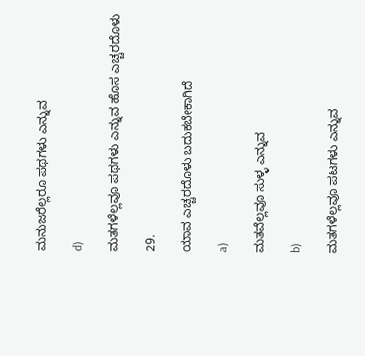ಮನುಜರೆಲ್ಲರೂ ಪಥಗಳು ಎನ್ನುವ

d)

ಮತಗಳೆಲ್ಲವೂ ಪಥಗಳು ಎನ್ನುವ ಹೊಸ ಎಚ್ಚರದೊಳು

29.

ಯಾವ ಎಚ್ಚರದೊಳು ಬದುಕಬೇಕಾಗಿದೆ

a)

ಮತವೆಲ್ಲವೂ ಸುಳ್ಳ ಎನ್ನುವ

b)

ಮತಗಳೆಲ್ಲವೂ ಪಟಗಳು ಎನ್ನುವ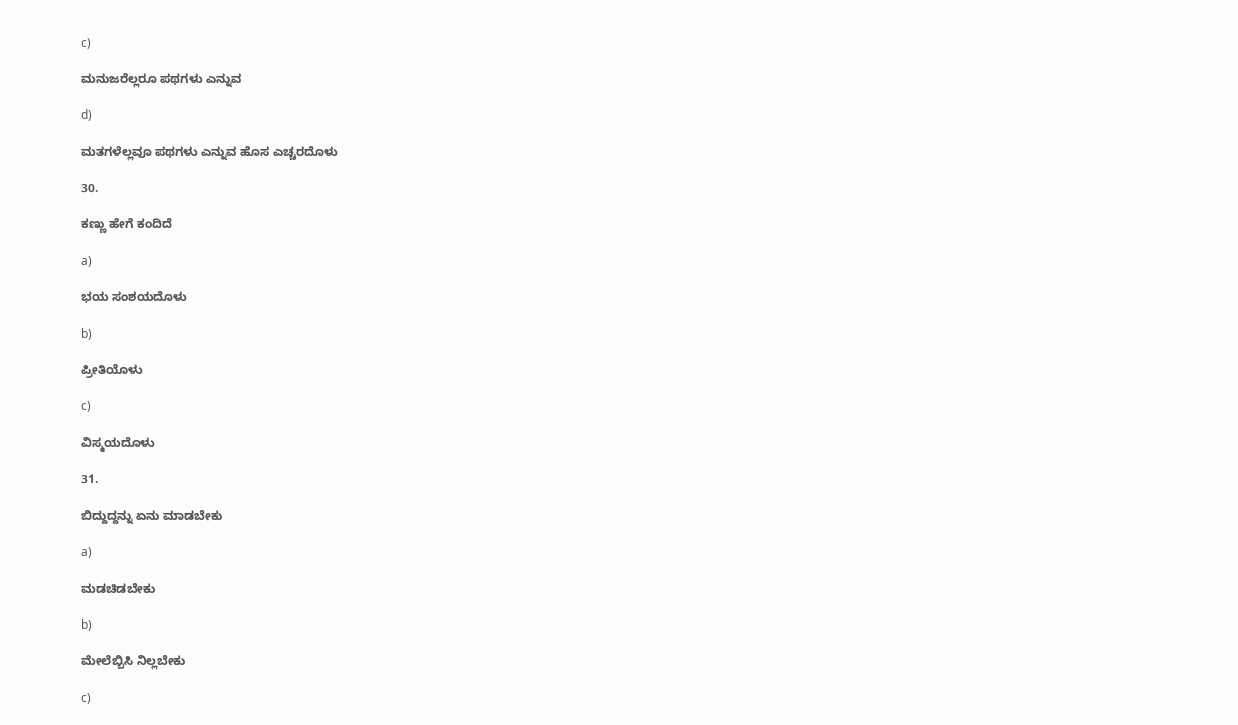c)

ಮನುಜರೆಲ್ಲರೂ ಪಥಗಳು ಎನ್ನುವ

d)

ಮತಗಳೆಲ್ಲವೂ ಪಥಗಳು ಎನ್ನುವ ಹೊಸ ಎಚ್ಚರದೊಳು

30.

ಕಣ್ಣು ಹೇಗೆ ಕಂದಿದೆ

a)

ಭಯ ಸಂಶಯದೊಳು

b)

ಪ್ರೀತಿಯೊಳು

c)

ವಿಸ್ಮಯದೊಳು

31.

ಬಿದ್ದುದ್ದನ್ನು ಏನು ಮಾಡಬೇಕು

a)

ಮಡಚಿಡಬೇಕು

b)

ಮೇಲೆಬ್ಬಿಸಿ ನಿಲ್ಲಬೇಕು

c)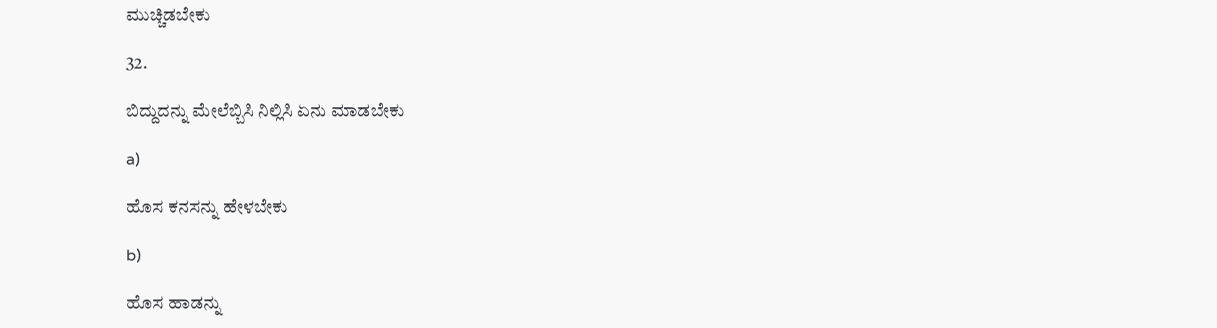ಮುಚ್ಚಿಡಬೇಕು

32.

ಬಿದ್ದುದನ್ನು ಮೇಲೆಬ್ಬಿಸಿ ನಿಲ್ಲಿಸಿ ಏನು ಮಾಡಬೇಕು

a)

ಹೊಸ ಕನಸನ್ನು ಹೇಳಬೇಕು

b)

ಹೊಸ ಹಾಡನ್ನು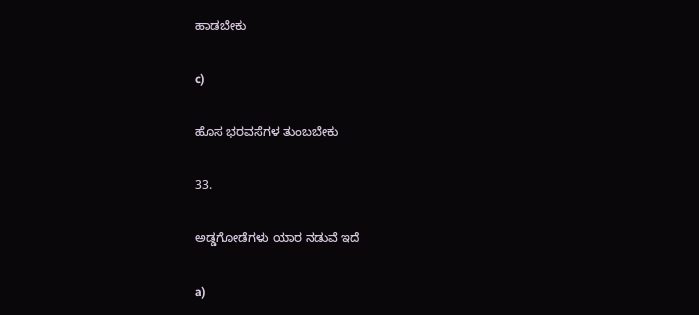ಹಾಡಬೇಕು

c)

ಹೊಸ ಭರವಸೆಗಳ ತುಂಬಬೇಕು

33.

ಅಡ್ಡಗೋಡೆಗಳು ಯಾರ ನಡುವೆ ಇದೆ

a)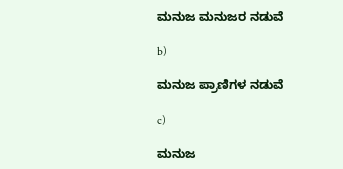ಮನುಜ ಮನುಜರ ನಡುವೆ

b)

ಮನುಜ ಪ್ರಾಣಿಗಳ ನಡುವೆ

c)

ಮನುಜ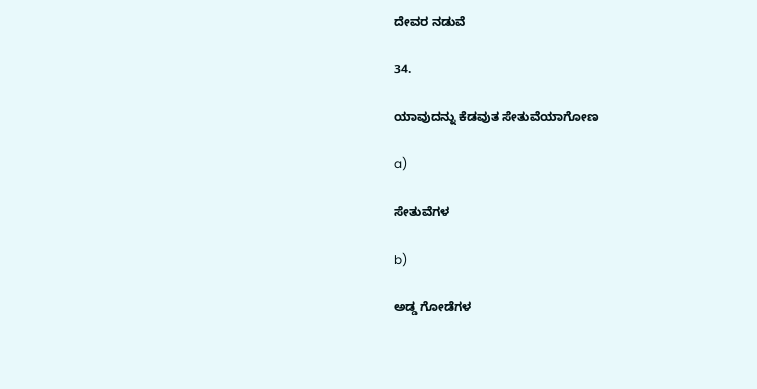ದೇವರ ನಡುವೆ

34.

ಯಾವುದನ್ನು ಕೆಡವುತ ಸೇತುವೆಯಾಗೋಣ

a)

ಸೇತುವೆಗಳ

b)

ಅಡ್ಡ ಗೋಡೆಗಳ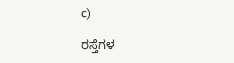c)

ರಸ್ತೆಗಳ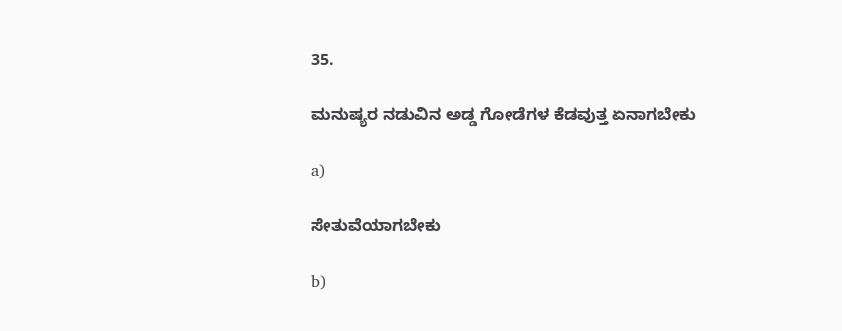35.

ಮನುಷ್ಯರ ನಡುವಿನ ಅಡ್ಡ ಗೋಡೆಗಳ ಕೆಡವುತ್ತ ಏನಾಗಬೇಕು

a)

ಸೇತುವೆಯಾಗಬೇಕು

b)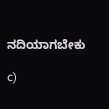ನದಿಯಾಗಬೇಕು

c)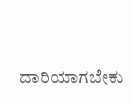ದಾರಿಯಾಗಬೇಕು